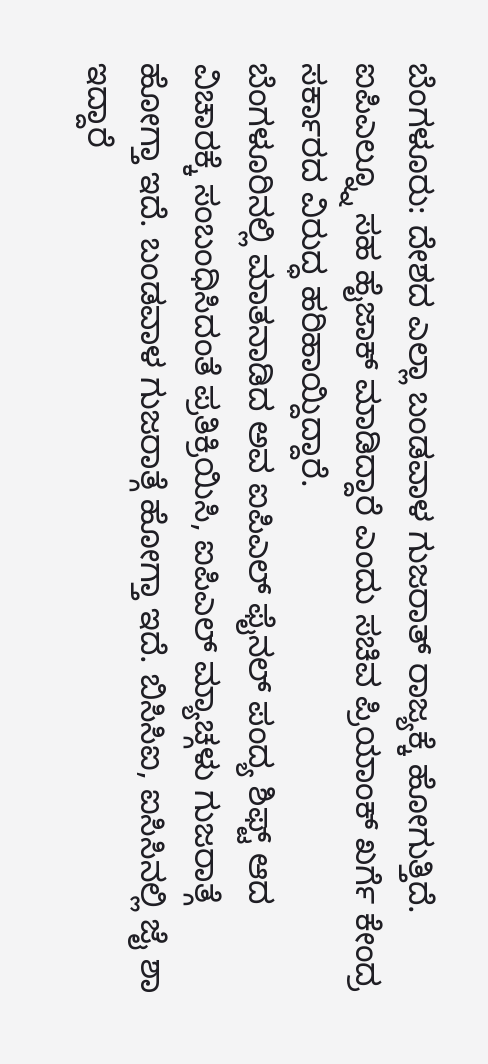ಬೆಂಗಳೂರು: ದೇಶದ ಎಲ್ಲಾ ಬಂಡವಾಳ ಗುಜರಾತ್ ರಾಜ್ಯಕ್ಕೆ ಹೋಗುತ್ತಿದೆ. ಐಪಿಎಲ್ನ್ನೂ ಸಹ ಹೈಜಾಕ್ ಮಾಡಿದ್ದಾರೆ ಎಂದು ಸಚಿವ ಪ್ರಿಯಾಂಕ್ ಖರ್ಗೆ ಕೇಂದ್ರ ಸರ್ಕಾರದ ವಿರುದ್ಧ ಹರಿಹಾಯ್ದಿದ್ದಾರೆ.
ಬೆಂಗಳೂರಿನಲ್ಲಿ ಮಾತನಾಡಿದ ಅವ ಐಪಿಎಲ್ ಫೈನಲ್ ಪಂದ್ಯ ಶಿಫ್ಟ್ ಆದ ವಿಚಾರಕ್ಕೆ ಸಂಬಂಧಿಸಿದಂತೆ ಪ್ರತಿಕ್ರಿಯಿಸಿ, ಐಪಿಎಲ್ ಮ್ಯಾಚ್ಗಳು ಗುಜರಾತ್ಗೆ ಹೋಗ್ತಾ ಇದೆ. ಬಂಡವಾಳ ಗುಜರಾತ್ಗೆ ಹೋಗ್ತಾ ಇದೆ. ಬಿಸಿಸಿಐ, ಐಸಿಸಿನಲ್ಲಿ ಜೈ ಶಾ ಇದ್ದಾರೆ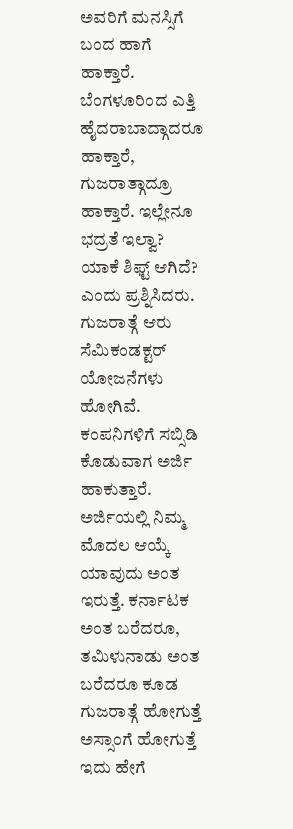ಅವರಿಗೆ ಮನಸ್ಸಿಗೆ ಬಂದ ಹಾಗೆ ಹಾಕ್ತಾರೆ. ಬೆಂಗಳೂರಿಂದ ಎತ್ತಿ ಹೈದರಾಬಾದ್ಗಾದರೂ ಹಾಕ್ತಾರೆ, ಗುಜರಾತ್ಗಾದ್ರೂ ಹಾಕ್ತಾರೆ. ಇಲ್ಲೇನೂ ಭದ್ರತೆ ಇಲ್ವಾ? ಯಾಕೆ ಶಿಫ್ಟ್ ಆಗಿದೆ? ಎಂದು ಪ್ರಶ್ನಿಸಿದರು.
ಗುಜರಾತ್ಗೆ ಆರು ಸೆಮಿಕಂಡಕ್ಟರ್ ಯೋಜನೆಗಳು ಹೋಗಿವೆ. ಕಂಪನಿಗಳಿಗೆ ಸಬ್ಸಿಡಿ ಕೊಡುವಾಗ ಅರ್ಜಿ ಹಾಕುತ್ತಾರೆ. ಅರ್ಜಿಯಲ್ಲಿ ನಿಮ್ಮ ಮೊದಲ ಆಯ್ಕೆ ಯಾವುದು ಅಂತ ಇರುತ್ತೆ. ಕರ್ನಾಟಕ ಅಂತ ಬರೆದರೂ, ತಮಿಳುನಾಡು ಅಂತ ಬರೆದರೂ ಕೂಡ ಗುಜರಾತ್ಗೆ ಹೋಗುತ್ತೆ ಅಸ್ಸಾಂಗೆ ಹೋಗುತ್ತೆ ಇದು ಹೇಗೆ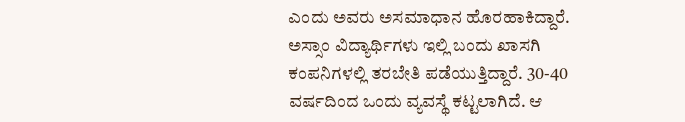ಎಂದು ಅವರು ಅಸಮಾಧಾನ ಹೊರಹಾಕಿದ್ದಾರೆ.
ಅಸ್ಸಾಂ ವಿದ್ಯಾರ್ಥಿಗಳು ಇಲ್ಲಿ ಬಂದು ಖಾಸಗಿ ಕಂಪನಿಗಳಲ್ಲಿ ತರಬೇತಿ ಪಡೆಯುತ್ತಿದ್ದಾರೆ. 30-40 ವರ್ಷದಿಂದ ಒಂದು ವ್ಯವಸ್ಥೆ ಕಟ್ಟಲಾಗಿದೆ. ಆ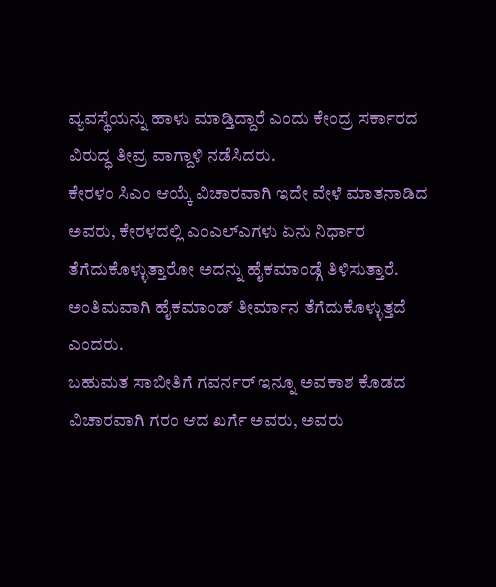ವ್ಯವಸ್ಥೆಯನ್ನು ಹಾಳು ಮಾಡ್ತಿದ್ದಾರೆ ಎಂದು ಕೇಂದ್ರ ಸರ್ಕಾರದ ವಿರುದ್ಧ ತೀವ್ರ ವಾಗ್ದಾಳಿ ನಡೆಸಿದರು.
ಕೇರಳಂ ಸಿಎಂ ಆಯ್ಕೆ ವಿಚಾರವಾಗಿ ಇದೇ ವೇಳೆ ಮಾತನಾಡಿದ ಅವರು, ಕೇರಳದಲ್ಲಿ ಎಂಎಲ್ಎಗಳು ಏನು ನಿರ್ಧಾರ ತೆಗೆದುಕೊಳ್ಳುತ್ತಾರೋ ಅದನ್ನು ಹೈಕಮಾಂಡ್ಗೆ ತಿಳಿಸುತ್ತಾರೆ. ಅಂತಿಮವಾಗಿ ಹೈಕಮಾಂಡ್ ತೀರ್ಮಾನ ತೆಗೆದುಕೊಳ್ಳುತ್ತದೆ ಎಂದರು.
ಬಹುಮತ ಸಾಬೀತಿಗೆ ಗವರ್ನರ್ ಇನ್ನೂ ಅವಕಾಶ ಕೊಡದ ವಿಚಾರವಾಗಿ ಗರಂ ಆದ ಖರ್ಗೆ ಅವರು, ಅವರು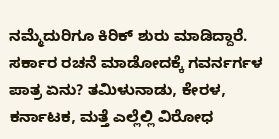ನಮ್ಮೆದುರಿಗೂ ಕಿರಿಕ್ ಶುರು ಮಾಡಿದ್ದಾರೆ. ಸರ್ಕಾರ ರಚನೆ ಮಾಡೋದಕ್ಕೆ ಗವರ್ನರ್ಗಳ ಪಾತ್ರ ಏನು? ತಮಿಳುನಾಡು, ಕೇರಳ, ಕರ್ನಾಟಕ, ಮತ್ತೆ ಎಲ್ಲೆಲ್ಲಿ ವಿರೋಧ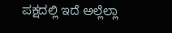ಪಕ್ಷದಲ್ಲಿ ಇದೆ ಅಲ್ಲೆಲ್ಲಾ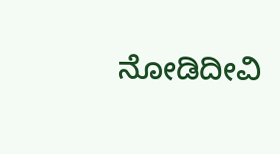ನೋಡಿದೀವಿ